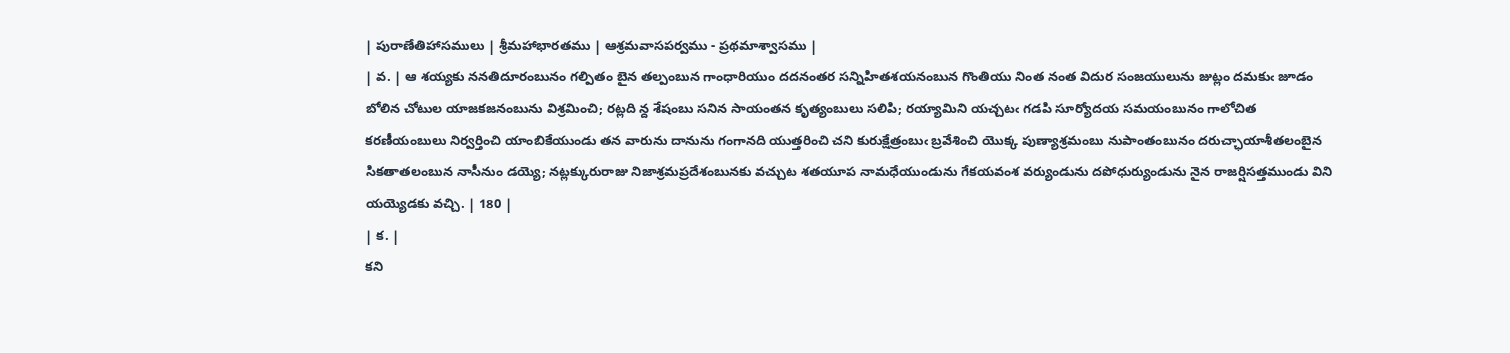| పురాణేతిహాసములు | శ్రీమహాభారతము | ఆశ్రమవాసపర్వము - ప్రథమాశ్వాసము |
| వ. | ఆ శయ్యకు ననతిదూరంబునం గల్పితం బైన తల్పంబున గాంధారియుం దదనంతర సన్నిహితశయనంబున గొంతియు నింత నంత విదుర సంజయులును జుట్లం దమకుఁ జూడం బోలిన చోటుల యాజకజనంబును విశ్రమించి; రట్లది న్ద శేషంబు సనిన సాయంతన కృత్యంబులు సలిపి; రయ్యామిని యచ్చటఁ గడపి సూర్యోదయ సమయంబునం గాలోచిత కరణీయంబులు నిర్వర్తించి యాంబికేయుండు తన వారును దానును గంగానది యుత్తరించి చని కురుక్షేత్రంబుఁ బ్రవేశించి యొక్క పుణ్యాశ్రమంబు నుపాంతంబునం దరుచ్ఛాయాశీతలంబైన సికతాతలంబున నాసీనుం డయ్యె; నట్లక్కురురాజు నిజాశ్రమప్రదేశంబునకు వచ్చుట శతయూప నామధేయుండును గేకయవంశ వర్యుండును దపోధుర్యుండును నైన రాజర్షిసత్తముండు విని యయ్యెడకు వచ్చి. | 180 |
| క. |
కని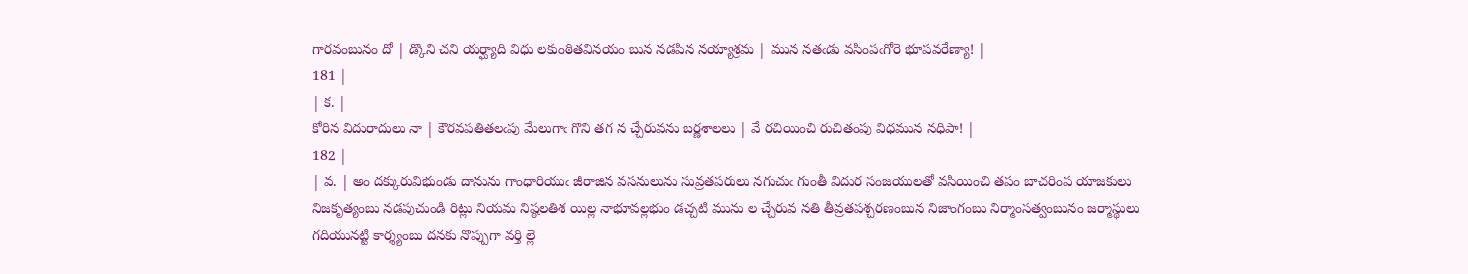గారవంబునం దో | డ్కొని చని యర్ఘ్యాది విధు లకుంఠితవినయం బున నడపిన నయ్యాశ్రమ | మున నతఁడు వసింపఁగోరె భూపవరేణ్యా! |
181 |
| క. |
కోరిన విదురాదులు నా | కౌరవపతితలఁపు మేలుగాఁ గొని తగ న చ్చేరువను బర్ణశాలలు | వే రచియించి రుచితంపు విధమున నధిపా! |
182 |
| వ. | అం దక్కురువిభుండు దానును గాంధారియుఁ జీరాజిన వసనులును సువ్రతపరులు నగుచుఁ గుంతీ విదుర సంజయులతో వసియించి తపం బాచరింప యాజకులు నిజకృత్యంబు నడపుచుండి రిట్లు నియమ నిష్ఠలతిశ యిల్ల నాభూవల్లభుం డచ్చటి మును ల చ్చేరువ నతి తీవ్రతపశ్చరణంబున నిజాంగంబు నిర్మాంసత్వంబునం జర్మాస్థులు గదియునట్టి కార్శ్యంబు దనకు నొప్పుగా వర్తి ల్లె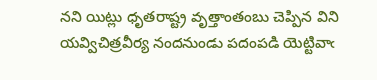నని యిట్లు ధృతరాష్ట్ర వృత్తాంతంబు చెప్పిన విని యవ్విచిత్రవీర్య నందనుండు పదంపడి యెట్టివాఁ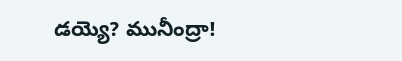డయ్యె? మునీంద్రా!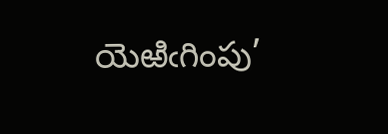యెఱిఁగింపు’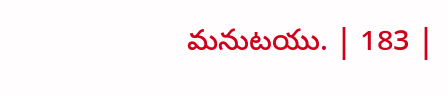మనుటయు. | 183 |